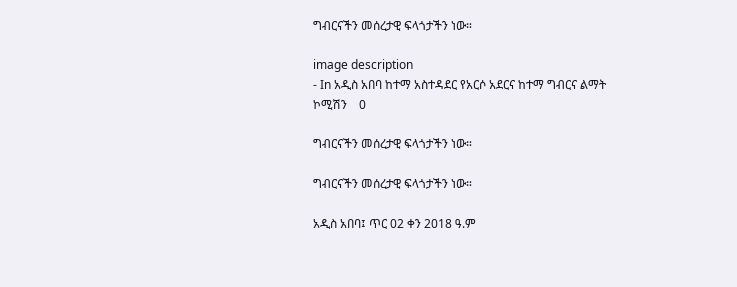ግብርናችን መሰረታዊ ፍላጎታችን ነው።

image description
- In አዲስ አበባ ከተማ አስተዳደር የአርሶ አደርና ከተማ ግብርና ልማት ኮሚሽን    0

ግብርናችን መሰረታዊ ፍላጎታችን ነው።

ግብርናችን መሰረታዊ ፍላጎታችን ነው።

አዲስ አበባ፤ ጥር 02 ቀን 2018 ዓ.ም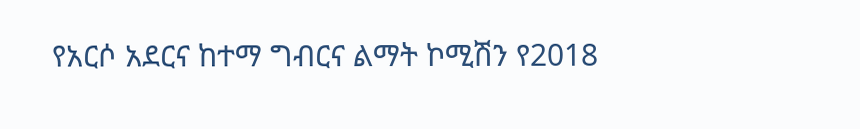የአርሶ አደርና ከተማ ግብርና ልማት ኮሚሽን የ2018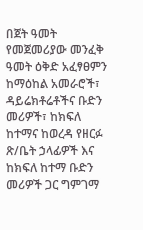በጀት ዓመት የመጀመሪያው መንፈቅ ዓመት ዕቅድ አፈፃፀምን ከማዕከል አመራሮች፣ ዳይሬክቶሬቶችና ቡድን መሪዎች፣ ከክፍለ ከተማና ከወረዳ የዘርፉ ጽ/ቤት ኃላፊዎች እና ከክፍለ ከተማ ቡድን መሪዎች ጋር ግምገማ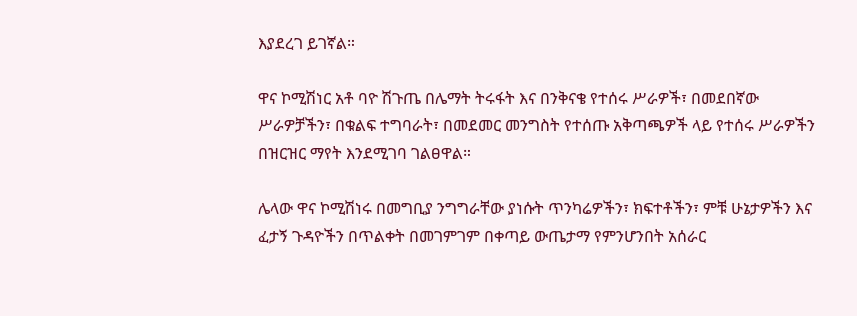እያደረገ ይገኛል።

ዋና ኮሚሽነር አቶ ባዮ ሽጉጤ በሌማት ትሩፋት እና በንቅናቄ የተሰሩ ሥራዎች፣ በመደበኛው ሥራዎቻችን፣ በቁልፍ ተግባራት፣ በመደመር መንግስት የተሰጡ አቅጣጫዎች ላይ የተሰሩ ሥራዎችን በዝርዝር ማየት እንደሚገባ ገልፀዋል።

ሌላው ዋና ኮሚሽነሩ በመግቢያ ንግግራቸው ያነሱት ጥንካሬዎችን፣ ክፍተቶችን፣ ምቹ ሁኔታዎችን እና ፈታኝ ጉዳዮችን በጥልቀት በመገምገም በቀጣይ ውጤታማ የምንሆንበት አሰራር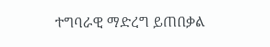ተግባራዊ ማድረግ ይጠበቃል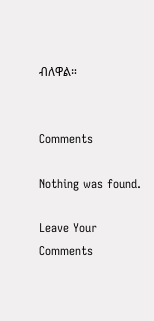ብለዋል።


Comments

Nothing was found.

Leave Your Comments